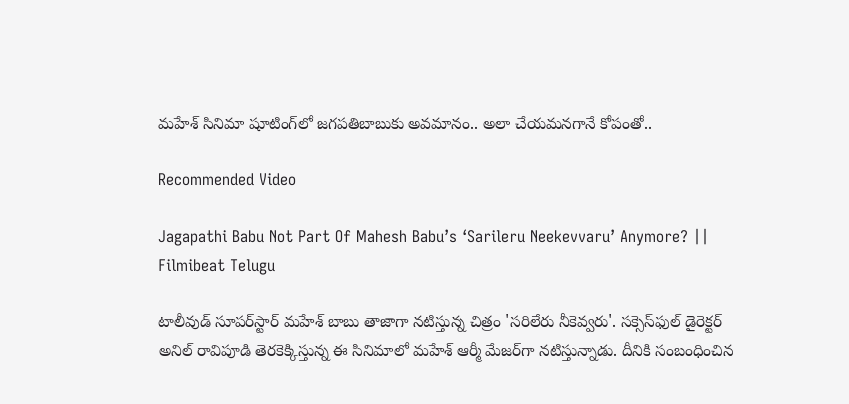మహేశ్ సినిమా షూటింగ్‌లో జగపతిబాబుకు అవమానం.. అలా చేయమనగానే కోపంతో..

Recommended Video

Jagapathi Babu Not Part Of Mahesh Babu’s ‘Sarileru Neekevvaru’ Anymore? || Filmibeat Telugu

టాలీవుడ్ సూపర్‌స్టార్ మహేశ్ బాబు తాజాగా నటిస్తున్న చిత్రం 'సరిలేరు నీకెవ్వరు'. సక్సెస్‌ఫుల్ డైరెక్టర్ అనిల్ రావిపూడి తెరకెక్కిస్తున్న ఈ సినిమాలో మహేశ్ ఆర్మీ మేజర్‌గా నటిస్తున్నాడు. దీనికి సంబంధించిన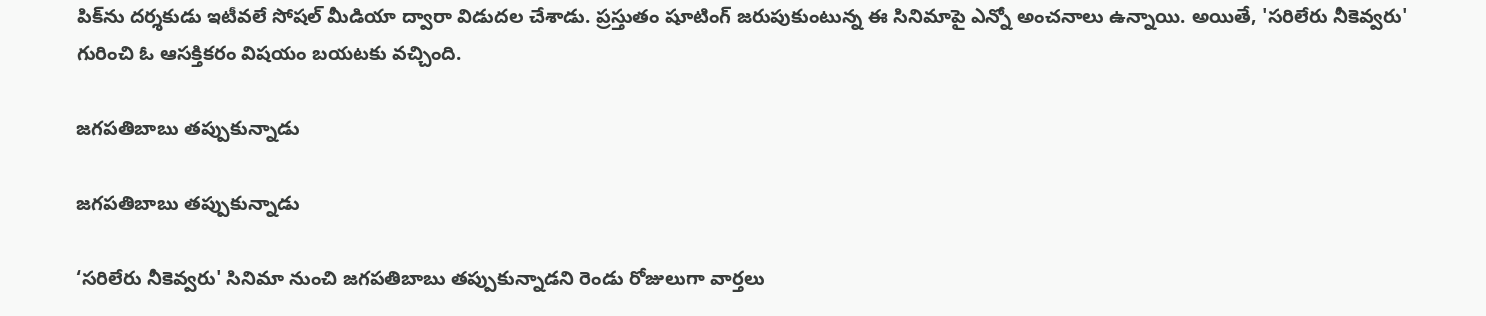పిక్‌ను దర్శకుడు ఇటీవలే సోషల్ మీడియా ద్వారా విడుదల చేశాడు. ప్రస్తుతం షూటింగ్ జరుపుకుంటున్న ఈ సినిమాపై ఎన్నో అంచనాలు ఉన్నాయి. అయితే, 'సరిలేరు నీకెవ్వరు' గురించి ఓ ఆసక్తికరం విషయం బయటకు వచ్చింది.

జగపతిబాబు తప్పుకున్నాడు

జగపతిబాబు తప్పుకున్నాడు

‘సరిలేరు నీకెవ్వరు' సినిమా నుంచి జగపతిబాబు తప్పుకున్నాడని రెండు రోజులుగా వార్తలు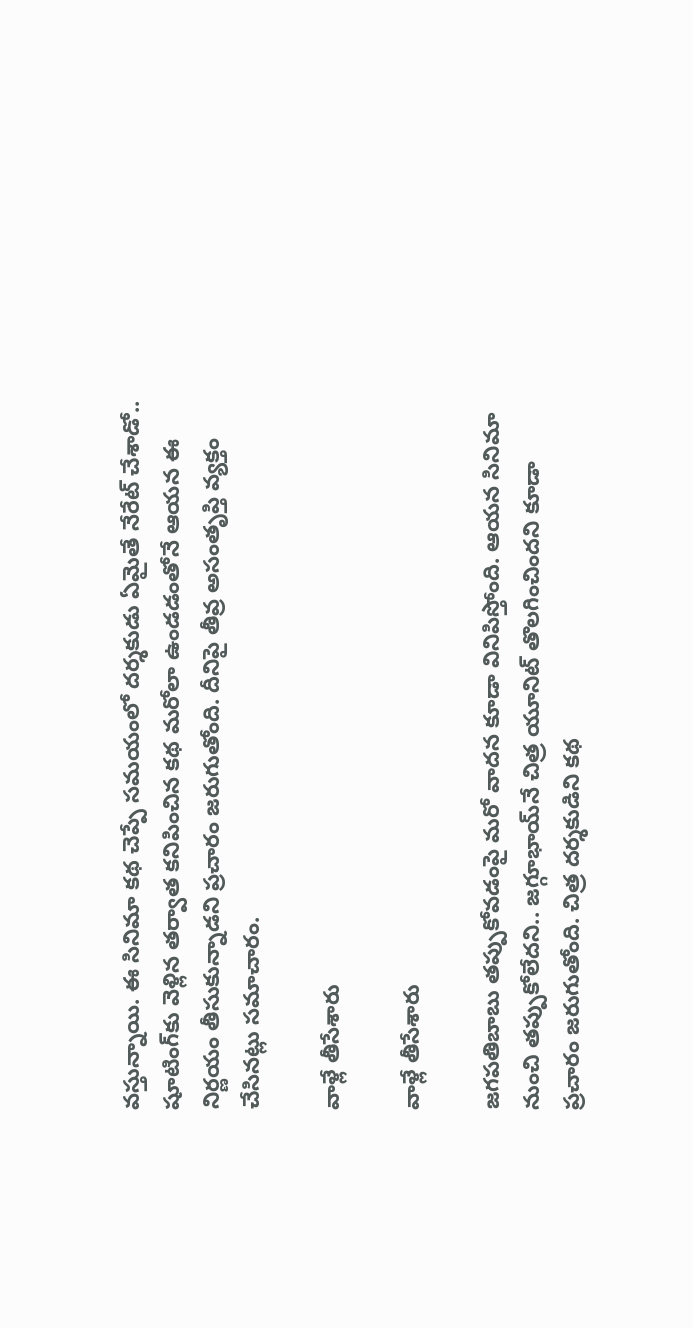వస్తున్నాయి. ఈ సినిమా కథ చెప్పే సమయంలో దర్శకుడు ఏమైతే నేరేట్ చేశాడో.. షూటింగ్‌కు వెళ్లిన తర్వాత కనిపించిన కథ మరోలా ఉండడంతోనే ఆయన ఈ నిర్ణయం తీసుకున్నాడని ప్రచారం జరుగుతోంది. దీనిపై తీవ్ర అసంతృప్తి వ్యక్తం చేసినట్లు సమాచారం.

వాళ్లే తీసేశారు

వాళ్లే తీసేశారు

జగపతిబాబు తప్పుకోవడంపై మరో వాదన కూడా వినిపిస్తోంది. ఆయన సినిమా నుంచి తప్పుకోలేదని.. జగ్గూభాయ్‌నే చిత్ర యూనిట్ తొలగించిందని కూడా ప్రచారం జరుగుతోంది. చిత్ర దర్శకుడిని కథ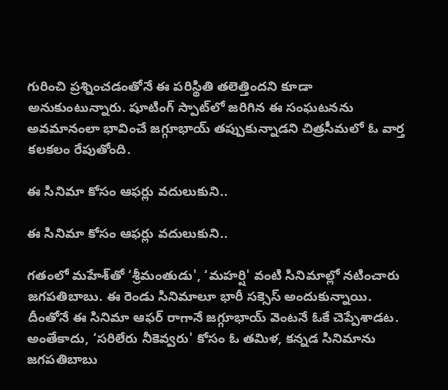గురించి ప్రశ్నించడంతోనే ఈ పరిస్థితి తలెత్తిందని కూడా అనుకుంటున్నారు. షూటింగ్ స్పాట్‌లో జరిగిన ఈ సంఘటనను అవమానంలా భావించే జగ్గూభాయ్ తప్పుకున్నాడని చిత్రసీమలో ఓ వార్త కలకలం రేపుతోంది.

ఈ సినిమా కోసం ఆఫర్లు వదులుకుని..

ఈ సినిమా కోసం ఆఫర్లు వదులుకుని..

గతంలో మహేశ్‌తో ‘శ్రీమంతుడు', ‘మహర్షి' వంటి సినిమాల్లో నటించారు జగపతిబాబు. ఈ రెండు సినిమాలూ భారీ సక్సెస్ అందుకున్నాయి. దీంతోనే ఈ సినిమా ఆఫర్ రాగానే జగ్గూభాయ్ వెంటనే ఓకే చెప్పేశాడట. అంతేకాదు, ‘సరిలేరు నీకెవ్వరు' కోస‌ం ఓ తమిళ, కన్నడ సినిమాను జగపతిబాబు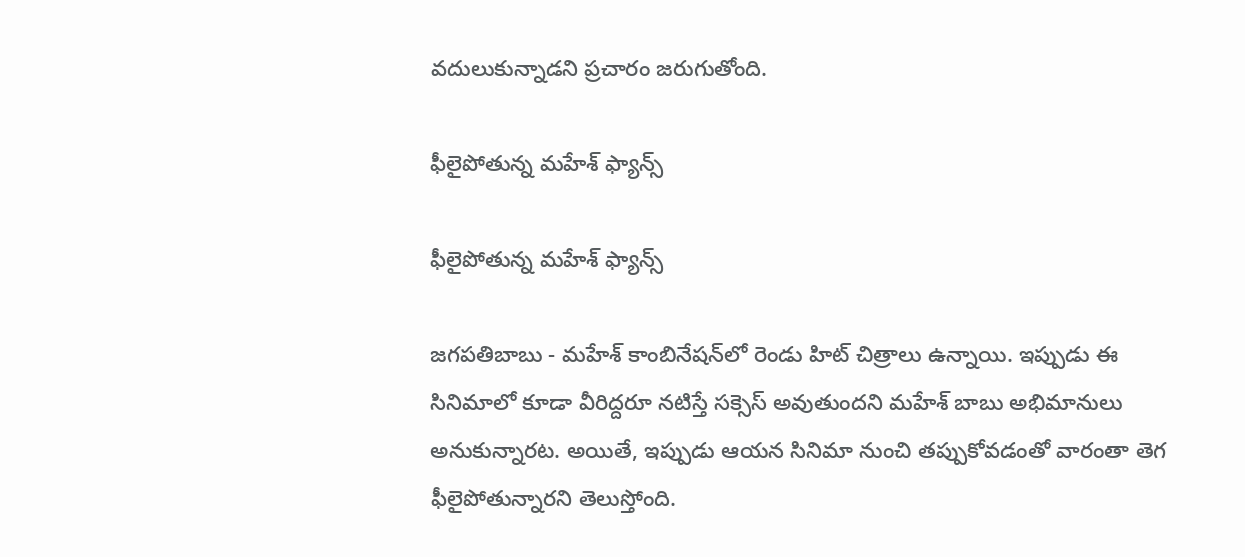వ‌దులుకున్నాడ‌ని ప్ర‌చారం జ‌రుగుతోంది.

ఫీలైపోతున్న మహేశ్ ఫ్యాన్స్

ఫీలైపోతున్న మహేశ్ ఫ్యాన్స్

జగపతిబాబు - మహేశ్ కాంబినేషన్‌లో రెండు హిట్ చిత్రాలు ఉన్నాయి. ఇప్పుడు ఈ సినిమాలో కూడా వీరిద్దరూ నటిస్తే సక్సెస్ అవుతుందని మహేశ్ బాబు అభిమానులు అనుకున్నారట. అయితే, ఇప్పుడు ఆయన సినిమా నుంచి తప్పుకోవడంతో వారంతా తెగ ఫీలైపోతున్నారని తెలుస్తోంది.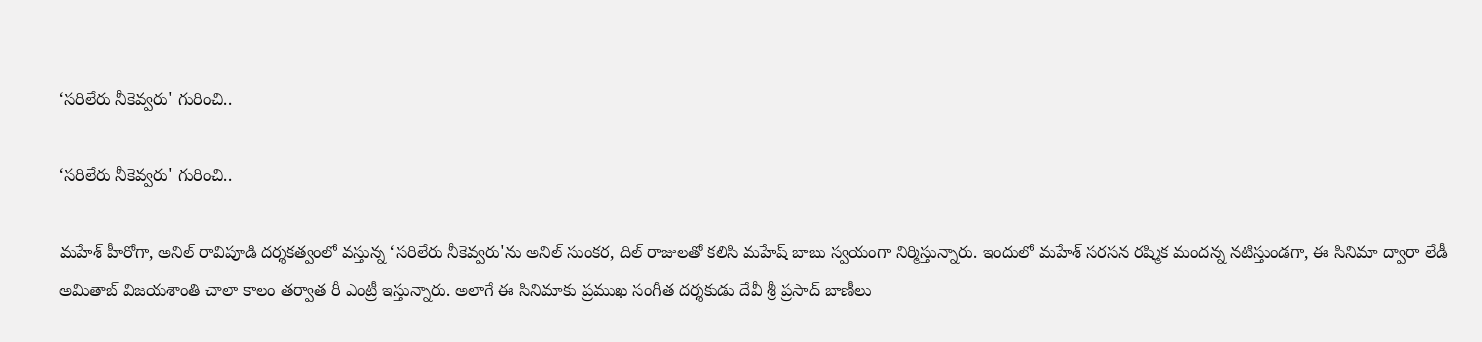‘సరిలేరు నీకెవ్వరు' గురించి..

‘సరిలేరు నీకెవ్వరు' గురించి..

మహేశ్ హీరోగా, అనిల్ రావిపూడి దర్శకత్వంలో వస్తున్న ‘సరిలేరు నీకెవ్వరు'ను అనిల్ సుంకర, దిల్ రాజులతో కలిసి మహేష్ బాబు స్వయంగా నిర్మిస్తున్నారు. ఇందులో మహేశ్ సరసన రష్మిక మందన్న నటిస్తుండగా, ఈ సినిమా ద్వారా లేడీ అమితాబ్ విజయశాంతి చాలా కాలం తర్వాత రీ ఎంట్రీ ఇస్తున్నారు. అలాగే ఈ సినిమాకు ప్రముఖ సంగీత దర్శకుడు దేవీ శ్రీ ప్రసాద్ బాణీలు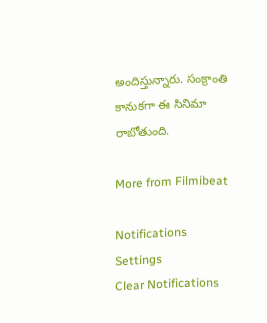అందిస్తున్నారు. సంక్రాంతి కానుకగా ఈ సినిమా రాబోతుంది.

More from Filmibeat

Notifications
Settings
Clear Notifications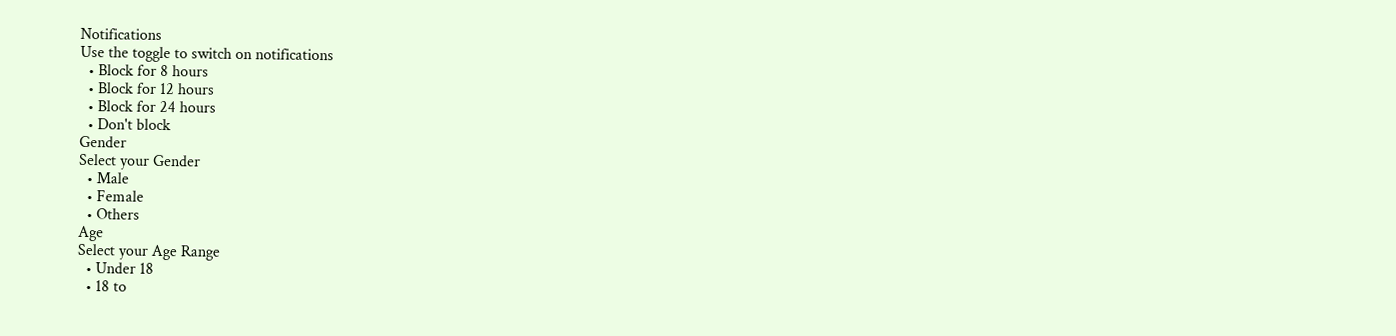Notifications
Use the toggle to switch on notifications
  • Block for 8 hours
  • Block for 12 hours
  • Block for 24 hours
  • Don't block
Gender
Select your Gender
  • Male
  • Female
  • Others
Age
Select your Age Range
  • Under 18
  • 18 to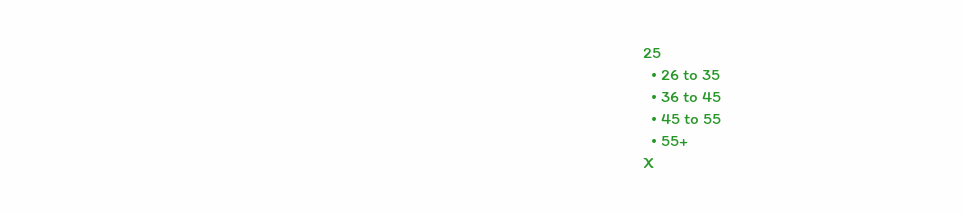25
  • 26 to 35
  • 36 to 45
  • 45 to 55
  • 55+
X